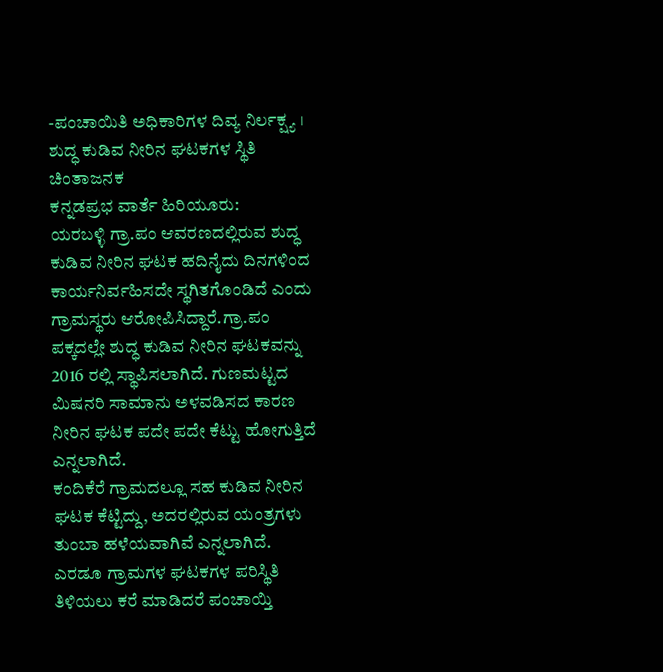-ಪಂಚಾಯಿತಿ ಅಧಿಕಾರಿಗಳ ದಿವ್ಯ ನಿರ್ಲಕ್ಷ್ಯ । ಶುದ್ಧ ಕುಡಿವ ನೀರಿನ ಘಟಕಗಳ ಸ್ಥಿತಿ ಚಿಂತಾಜನಕ
ಕನ್ನಡಪ್ರಭ ವಾರ್ತೆ ಹಿರಿಯೂರು:
ಯರಬಳ್ಳಿ ಗ್ರಾ.ಪಂ ಆವರಣದಲ್ಲಿರುವ ಶುದ್ಧ ಕುಡಿವ ನೀರಿನ ಘಟಕ ಹದಿನೈದು ದಿನಗಳಿಂದ ಕಾರ್ಯನಿರ್ವಹಿಸದೇ ಸ್ಥಗಿತಗೊಂಡಿದೆ ಎಂದು ಗ್ರಾಮಸ್ಥರು ಆರೋಪಿಸಿದ್ದಾರೆ.ಗ್ರಾ.ಪಂ ಪಕ್ಕದಲ್ಲೇ ಶುದ್ಧ ಕುಡಿವ ನೀರಿನ ಘಟಕವನ್ನು 2016 ರಲ್ಲಿ ಸ್ಥಾಪಿಸಲಾಗಿದೆ. ಗುಣಮಟ್ಟದ ಮಿಷನರಿ ಸಾಮಾನು ಅಳವಡಿಸದ ಕಾರಣ ನೀರಿನ ಘಟಕ ಪದೇ ಪದೇ ಕೆಟ್ಟು ಹೋಗುತ್ತಿದೆ ಎನ್ನಲಾಗಿದೆ.
ಕಂದಿಕೆರೆ ಗ್ರಾಮದಲ್ಲೂ ಸಹ ಕುಡಿವ ನೀರಿನ ಘಟಕ ಕೆಟ್ಟಿದ್ದು, ಅದರಲ್ಲಿರುವ ಯಂತ್ರಗಳು ತುಂಬಾ ಹಳೆಯವಾಗಿವೆ ಎನ್ನಲಾಗಿದೆ. ಎರಡೂ ಗ್ರಾಮಗಳ ಘಟಕಗಳ ಪರಿಸ್ಥಿತಿ ತಿಳಿಯಲು ಕರೆ ಮಾಡಿದರೆ ಪಂಚಾಯ್ತಿ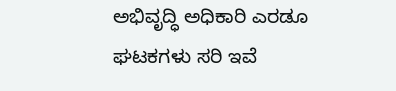ಅಭಿವೃದ್ಧಿ ಅಧಿಕಾರಿ ಎರಡೂ ಘಟಕಗಳು ಸರಿ ಇವೆ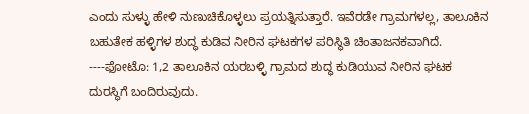ಎಂದು ಸುಳ್ಳು ಹೇಳಿ ನುಣುಚಿಕೊಳ್ಳಲು ಪ್ರಯತ್ನಿಸುತ್ತಾರೆ. ಇವೆರಡೇ ಗ್ರಾಮಗಳಲ್ಲ, ತಾಲೂಕಿನ ಬಹುತೇಕ ಹಳ್ಳಿಗಳ ಶುದ್ಧ ಕುಡಿವ ನೀರಿನ ಘಟಕಗಳ ಪರಿಸ್ಥಿತಿ ಚಿಂತಾಜನಕವಾಗಿದೆ.
----ಫೋಟೊ: 1,2 ತಾಲೂಕಿನ ಯರಬಳ್ಳಿ ಗ್ರಾಮದ ಶುದ್ಧ ಕುಡಿಯುವ ನೀರಿನ ಘಟಕ ದುರಸ್ಥಿಗೆ ಬಂದಿರುವುದು.